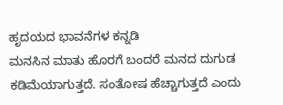ಹೃದಯದ ಭಾವನೆಗಳ ಕನ್ನಡಿ
ಮನಸಿನ ಮಾತು ಹೊರಗೆ ಬಂದರೆ ಮನದ ದುಗುಡ ಕಡಿಮೆಯಾಗುತ್ತದೆ. ಸಂತೋಷ ಹೆಚ್ಚಾಗುತ್ತದೆ ಎಂದು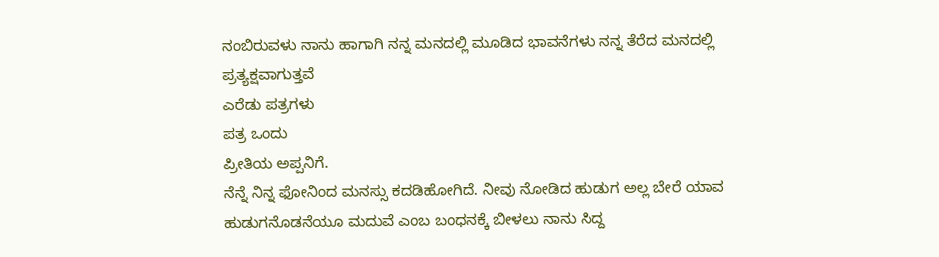ನಂಬಿರುವಳು ನಾನು ಹಾಗಾಗಿ ನನ್ನ ಮನದಲ್ಲಿ ಮೂಡಿದ ಭಾವನೆಗಳು ನನ್ನ ತೆರೆದ ಮನದಲ್ಲಿ ಪ್ರತ್ಯಕ್ಷವಾಗುತ್ತವೆ
ಎರೆಡು ಪತ್ರಗಳು
ಪತ್ರ ಒಂದು
ಪ್ರೀತಿಯ ಅಪ್ಪನಿಗೆ.
ನೆನ್ನೆ ನಿನ್ನ ಫೋನಿಂದ ಮನಸ್ಸು ಕದಡಿಹೋಗಿದೆ. ನೀವು ನೋಡಿದ ಹುಡುಗ ಅಲ್ಲ ಬೇರೆ ಯಾವ ಹುಡುಗನೊಡನೆಯೂ ಮದುವೆ ಎಂಬ ಬಂಧನಕ್ಕೆ ಬೀಳಲು ನಾನು ಸಿದ್ದ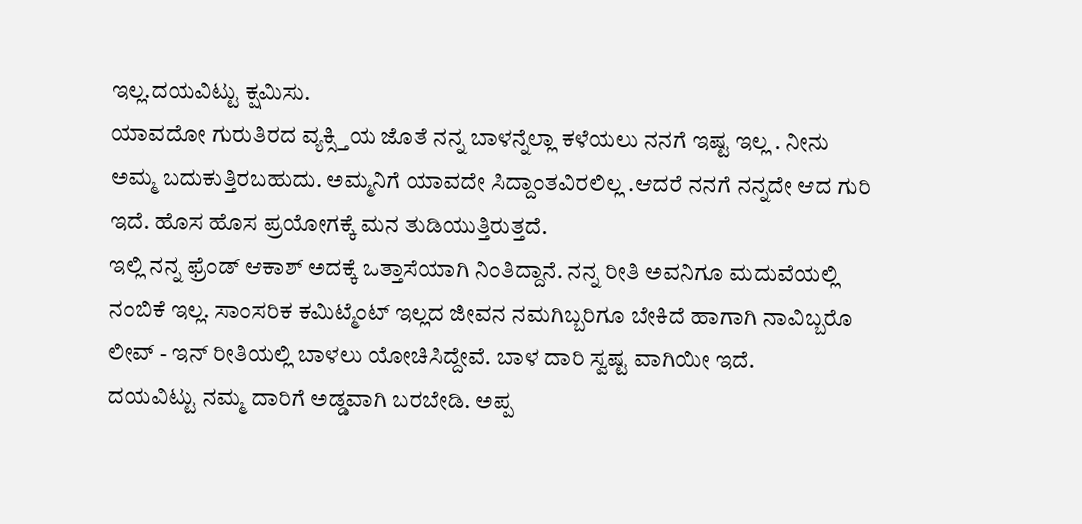ಇಲ್ಲ.ದಯವಿಟ್ಟು ಕ್ಷಮಿಸು.
ಯಾವದೋ ಗುರುತಿರದ ವ್ಯಕ್ಸ್ತಿಯ ಜೊತೆ ನನ್ನ ಬಾಳನ್ನೆಲ್ಲಾ ಕಳೆಯಲು ನನಗೆ ಇಷ್ಟ ಇಲ್ಲ . ನೀನು ಅಮ್ಮ ಬದುಕುತ್ತಿರಬಹುದು. ಅಮ್ಮನಿಗೆ ಯಾವದೇ ಸಿದ್ದಾಂತವಿರಲಿಲ್ಲ .ಆದರೆ ನನಗೆ ನನ್ನದೇ ಆದ ಗುರಿ ಇದೆ. ಹೊಸ ಹೊಸ ಪ್ರಯೋಗಕ್ಕೆ ಮನ ತುಡಿಯುತ್ತಿರುತ್ತದೆ.
ಇಲ್ಲಿ ನನ್ನ ಫ್ರೆಂಡ್ ಆಕಾಶ್ ಅದಕ್ಕೆ ಒತ್ತಾಸೆಯಾಗಿ ನಿಂತಿದ್ದಾನೆ. ನನ್ನ ರೀತಿ ಅವನಿಗೂ ಮದುವೆಯಲ್ಲಿ ನಂಬಿಕೆ ಇಲ್ಲ. ಸಾಂಸರಿಕ ಕಮಿಟ್ಮೆಂಟ್ ಇಲ್ಲದ ಜೀವನ ನಮಗಿಬ್ಬರಿಗೂ ಬೇಕಿದೆ ಹಾಗಾಗಿ ನಾವಿಬ್ಬರೊ ಲೀವ್ - ಇನ್ ರೀತಿಯಲ್ಲಿ ಬಾಳಲು ಯೋಚಿಸಿದ್ದೇವೆ. ಬಾಳ ದಾರಿ ಸ್ವಷ್ಟ ವಾಗಿಯೀ ಇದೆ.
ದಯವಿಟ್ಟು ನಮ್ಮ ದಾರಿಗೆ ಅಡ್ಡವಾಗಿ ಬರಬೇಡಿ. ಅಪ್ಪ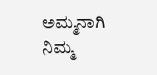ಅಮ್ಮನಾಗಿ ನಿಮ್ಮ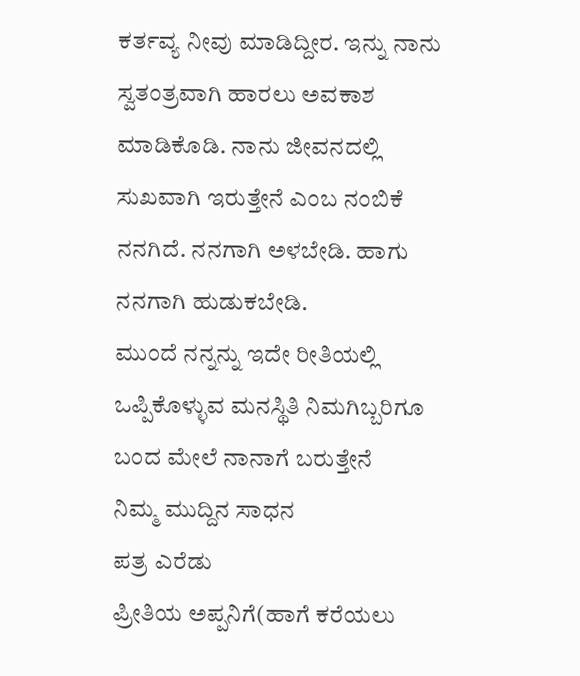ಕರ್ತವ್ಯ ನೀವು ಮಾಡಿದ್ದೀರ. ಇನ್ನು ನಾನು ಸ್ವತಂತ್ರವಾಗಿ ಹಾರಲು ಅವಕಾಶ ಮಾಡಿಕೊಡಿ. ನಾನು ಜೀವನದಲ್ಲಿ ಸುಖವಾಗಿ ಇರುತ್ತೇನೆ ಎಂಬ ನಂಬಿಕೆ ನನಗಿದೆ. ನನಗಾಗಿ ಅಳಬೇಡಿ. ಹಾಗು ನನಗಾಗಿ ಹುಡುಕಬೇಡಿ.
ಮುಂದೆ ನನ್ನನ್ನು ಇದೇ ರೀತಿಯಲ್ಲಿ ಒಪ್ಪಿಕೊಳ್ಳುವ ಮನಸ್ಥಿತಿ ನಿಮಗಿಬ್ಬರಿಗೂ ಬಂದ ಮೇಲೆ ನಾನಾಗೆ ಬರುತ್ತೇನೆ
ನಿಮ್ಮ ಮುದ್ದಿನ ಸಾಧನ
ಪತ್ರ ಎರೆಡು
ಪ್ರೀತಿಯ ಅಪ್ಪನಿಗೆ(ಹಾಗೆ ಕರೆಯಲು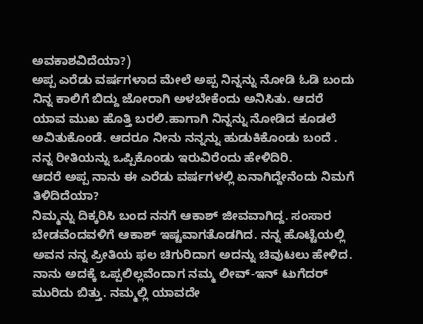ಅವಕಾಶವಿದೆಯಾ?)
ಅಪ್ಪ ಎರೆಡು ವರ್ಷಗಳಾದ ಮೇಲೆ ಅಪ್ಪ ನಿನ್ನನ್ನು ನೋಡಿ ಓಡಿ ಬಂದು ನಿನ್ನ ಕಾಲಿಗೆ ಬಿದ್ದು ಜೋರಾಗಿ ಅಳಬೇಕೆಂದು ಅನಿಸಿತು. ಆದರೆ ಯಾವ ಮುಖ ಹೊತ್ತಿ ಬರಲಿ.ಹಾಗಾಗಿ ನಿನ್ನನ್ನು ನೋಡಿದ ಕೂಡಲೆ ಅವಿತುಕೊಂಡೆ. ಆದರೂ ನೀನು ನನ್ನನ್ನು ಹುಡುಕಿಕೊಂಡು ಬಂದೆ . ನನ್ನ ರೀತಿಯನ್ನು ಒಪ್ಪಿಕೊಂಡು ಇರುವಿರೆಂದು ಹೇಳಿದಿರಿ.
ಆದರೆ ಅಪ್ಪ ನಾನು ಈ ಎರೆಡು ವರ್ಷಗಳಲ್ಲಿ ಏನಾಗಿದ್ದೇನೆಂದು ನಿಮಗೆ ತಿಳಿದಿದೆಯಾ?
ನಿಮ್ಮನ್ನು ದಿಕ್ಕರಿಸಿ ಬಂದ ನನಗೆ ಆಕಾಶ್ ಜೀವವಾಗಿದ್ದ. ಸಂಸಾರ ಬೇಡವೆಂದವಳಿಗೆ ಆಕಾಶ್ ಇಷ್ಟವಾಗತೊಡಗಿದ. ನನ್ನ ಹೊಟ್ಟೆಯಲ್ಲಿ ಅವನ ನನ್ನ ಪ್ರೀತಿಯ ಫಲ ಚಿಗುರಿದಾಗ ಅದನ್ನು ಚಿವುಟಲು ಹೇಳಿದ. ನಾನು ಅದಕ್ಕೆ ಒಪ್ಪಲಿಲ್ಲವೆಂದಾಗ ನಮ್ಮ ಲೀವ್-ಇನ್ ಟುಗೆದರ್ ಮುರಿದು ಬಿತ್ತು. ನಮ್ಮಲ್ಲಿ ಯಾವದೇ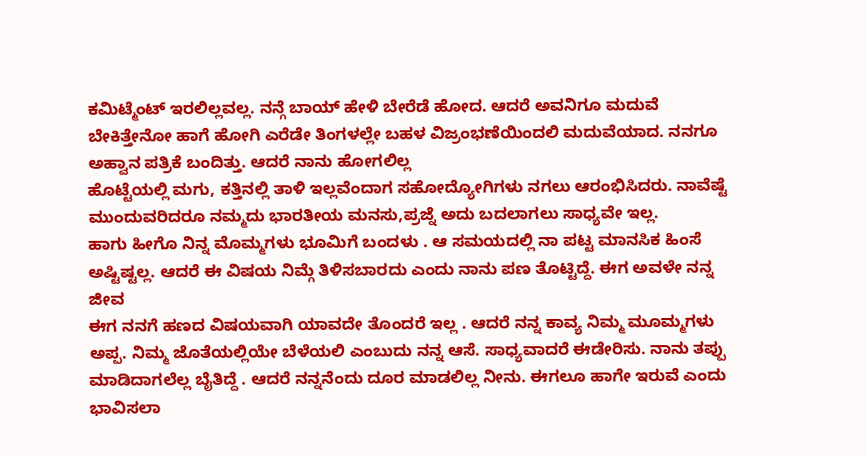ಕಮಿಟ್ಮೆಂಟ್ ಇರಲಿಲ್ಲವಲ್ಲ. ನನ್ಗೆ ಬಾಯ್ ಹೇಳಿ ಬೇರೆಡೆ ಹೋದ. ಆದರೆ ಅವನಿಗೂ ಮದುವೆ ಬೇಕಿತ್ತೇನೋ ಹಾಗೆ ಹೋಗಿ ಎರೆಡೇ ತಿಂಗಳಲ್ಲೇ ಬಹಳ ವಿಜ್ರಂಭಣೆಯಿಂದಲಿ ಮದುವೆಯಾದ. ನನಗೂ ಅಹ್ವಾನ ಪತ್ರಿಕೆ ಬಂದಿತ್ತು. ಆದರೆ ನಾನು ಹೋಗಲಿಲ್ಲ
ಹೊಟ್ಟೆಯಲ್ಲಿ ಮಗು, ಕತ್ತಿನಲ್ಲಿ ತಾಳಿ ಇಲ್ಲವೆಂದಾಗ ಸಹೋದ್ಯೋಗಿಗಳು ನಗಲು ಆರಂಭಿಸಿದರು. ನಾವೆಷ್ಟೆ ಮುಂದುವರಿದರೂ ನಮ್ಮದು ಭಾರತೀಯ ಮನಸು,ಪ್ರಜ್ನೆ ಅದು ಬದಲಾಗಲು ಸಾಧ್ಯವೇ ಇಲ್ಲ.
ಹಾಗು ಹೀಗೊ ನಿನ್ನ ಮೊಮ್ಮಗಳು ಭೂಮಿಗೆ ಬಂದಳು . ಆ ಸಮಯದಲ್ಲಿ ನಾ ಪಟ್ಟ ಮಾನಸಿಕ ಹಿಂಸೆ ಅಷ್ಟಿಷ್ಟಲ್ಲ. ಆದರೆ ಈ ವಿಷಯ ನಿಮ್ಗೆ ತಿಳಿಸಬಾರದು ಎಂದು ನಾನು ಪಣ ತೊಟ್ಟಿದ್ದೆ. ಈಗ ಅವಳೇ ನನ್ನ ಜೀವ
ಈಗ ನನಗೆ ಹಣದ ವಿಷಯವಾಗಿ ಯಾವದೇ ತೊಂದರೆ ಇಲ್ಲ . ಆದರೆ ನನ್ನ ಕಾವ್ಯ ನಿಮ್ಮ ಮೂಮ್ಮಗಳು ಅಪ್ಪ. ನಿಮ್ಮ ಜೊತೆಯಲ್ಲಿಯೇ ಬೆಳೆಯಲಿ ಎಂಬುದು ನನ್ನ ಆಸೆ. ಸಾಧ್ಯವಾದರೆ ಈಡೇರಿಸು. ನಾನು ತಪ್ಪು ಮಾಡಿದಾಗಲೆಲ್ಲ ಬೈತಿದ್ದೆ . ಆದರೆ ನನ್ನನೆಂದು ದೂರ ಮಾಡಲಿಲ್ಲ ನೀನು. ಈಗಲೂ ಹಾಗೇ ಇರುವೆ ಎಂದು ಭಾವಿಸಲಾ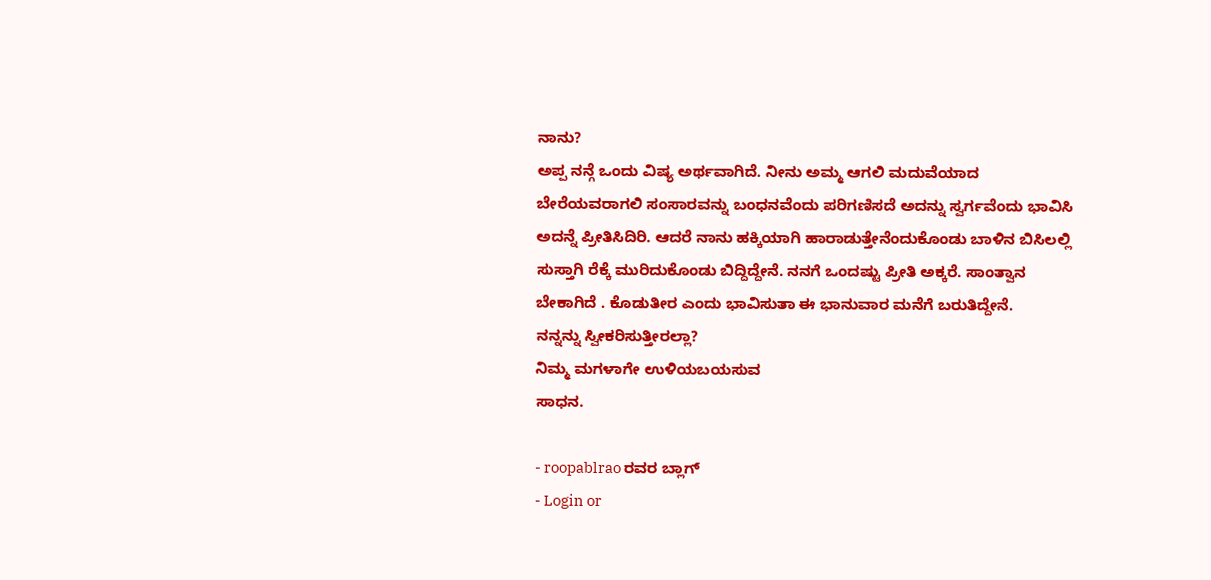ನಾನು?
ಅಪ್ಪ ನನ್ಗೆ ಒಂದು ವಿಷ್ಯ ಅರ್ಥವಾಗಿದೆ. ನೀನು ಅಮ್ಮ ಆಗಲಿ ಮದುವೆಯಾದ ಬೇರೆಯವರಾಗಲಿ ಸಂಸಾರವನ್ನು ಬಂಧನವೆಂದು ಪರಿಗಣಿಸದೆ ಅದನ್ನು ಸ್ವರ್ಗವೆಂದು ಭಾವಿಸಿ ಅದನ್ನೆ ಪ್ರೀತಿಸಿದಿರಿ. ಆದರೆ ನಾನು ಹಕ್ಕಿಯಾಗಿ ಹಾರಾಡುತ್ತೇನೆಂದುಕೊಂಡು ಬಾಳಿನ ಬಿಸಿಲಲ್ಲಿ ಸುಸ್ತಾಗಿ ರೆಕ್ಕೆ ಮುರಿದುಕೊಂಡು ಬಿದ್ದಿದ್ದೇನೆ. ನನಗೆ ಒಂದಷ್ಟು ಪ್ರೀತಿ ಅಕ್ಕರೆ. ಸಾಂತ್ವಾನ ಬೇಕಾಗಿದೆ . ಕೊಡುತೀರ ಎಂದು ಭಾವಿಸುತಾ ಈ ಭಾನುವಾರ ಮನೆಗೆ ಬರುತಿದ್ದೇನೆ.
ನನ್ನನ್ನು ಸ್ವೀಕರಿಸುತ್ತೀರಲ್ಲಾ?
ನಿಮ್ಮ ಮಗಳಾಗೇ ಉಳಿಯಬಯಸುವ
ಸಾಧನ.

- roopablrao ರವರ ಬ್ಲಾಗ್
- Login or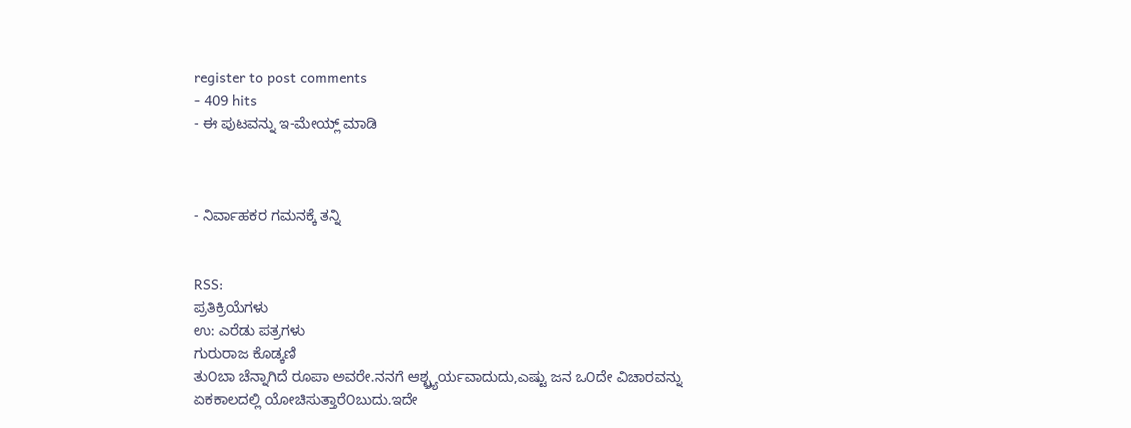register to post comments
- 409 hits
- ಈ ಪುಟವನ್ನು ಇ-ಮೇಯ್ಲ್ ಮಾಡಿ



- ನಿರ್ವಾಹಕರ ಗಮನಕ್ಕೆ ತನ್ನಿ


RSS:
ಪ್ರತಿಕ್ರಿಯೆಗಳು
ಉ: ಎರೆಡು ಪತ್ರಗಳು
ಗುರುರಾಜ ಕೊಡ್ಕಣಿ
ತು೦ಬಾ ಚೆನ್ನಾಗಿದೆ ರೂಪಾ ಅವರೇ.ನನಗೆ ಆಶ್ಛ್ರ್ಯರ್ಯವಾದುದು,ಎಷ್ಟು ಜನ ಒ೦ದೇ ವಿಚಾರವನ್ನು ಏಕಕಾಲದಲ್ಲಿ ಯೋಚಿಸುತ್ತಾರೆ೦ಬುದು.ಇದೇ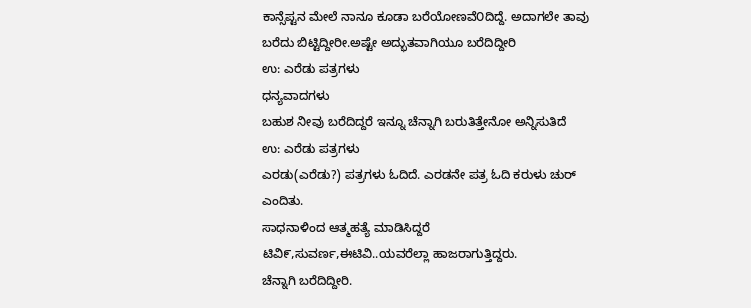ಕಾನ್ಸೆಪ್ಟನ ಮೇಲೆ ನಾನೂ ಕೂಡಾ ಬರೆಯೋಣವೆ೦ದಿದ್ದೆ. ಅದಾಗಲೇ ತಾವು ಬರೆದು ಬಿಟ್ಟಿದ್ದೀರೀ.ಅಷ್ಟೇ ಅದ್ಭುತವಾಗಿಯೂ ಬರೆದಿದ್ದೀರಿ
ಉ: ಎರೆಡು ಪತ್ರಗಳು
ಧನ್ಯವಾದಗಳು
ಬಹುಶ ನೀವು ಬರೆದಿದ್ದರೆ ಇನ್ನೂ ಚೆನ್ನಾಗಿ ಬರುತಿತ್ತೇನೋ ಅನ್ನಿಸುತಿದೆ
ಉ: ಎರೆಡು ಪತ್ರಗಳು
ಎರಡು(ಎರೆಡು?) ಪತ್ರಗಳು ಓದಿದೆ. ಎರಡನೇ ಪತ್ರ ಓದಿ ಕರುಳು ಚುರ್ ಎಂದಿತು.
ಸಾಧನಾಳಿಂದ ಆತ್ಮಹತ್ಯೆ ಮಾಡಿಸಿದ್ದರೆ ಟಿವಿ೯,ಸುವರ್ಣ,ಈಟಿವಿ..ಯವರೆಲ್ಲಾ ಹಾಜರಾಗುತ್ತಿದ್ದರು.
ಚೆನ್ನಾಗಿ ಬರೆದಿದ್ದೀರಿ.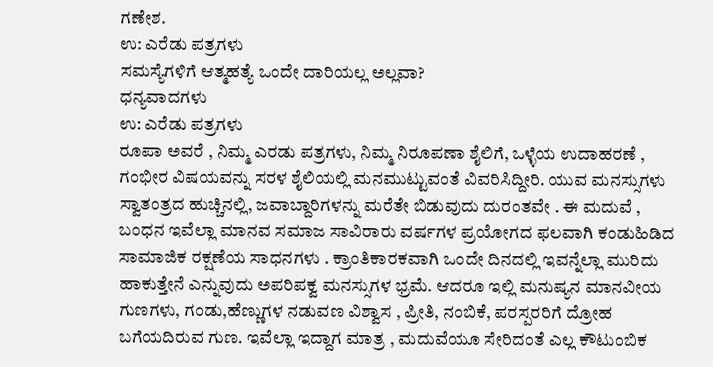ಗಣೇಶ.
ಉ: ಎರೆಡು ಪತ್ರಗಳು
ಸಮಸ್ಯೆಗಳಿಗೆ ಆತ್ಮಹತ್ಯೆ ಒಂದೇ ದಾರಿಯಲ್ಲ ಅಲ್ಲವಾ?
ಧನ್ಯವಾದಗಳು
ಉ: ಎರೆಡು ಪತ್ರಗಳು
ರೂಪಾ ಅವರೆ , ನಿಮ್ಮ ಎರಡು ಪತ್ರಗಳು, ನಿಮ್ಮ ನಿರೂಪಣಾ ಶೈಲಿಗೆ, ಒಳ್ಳೆಯ ಉದಾಹರಣೆ , ಗಂಭೀರ ವಿಷಯವನ್ನು ಸರಳ ಶೈಲಿಯಲ್ಲಿ ಮನಮುಟ್ಟುವಂತೆ ವಿವರಿಸಿದ್ದೀರಿ. ಯುವ ಮನಸ್ಸುಗಳು ಸ್ವಾತಂತ್ರದ ಹುಚ್ಚಿನಲ್ಲಿ, ಜವಾಬ್ದಾರಿಗಳನ್ನು ಮರೆತೇ ಬಿಡುವುದು ದುರಂತವೇ . ಈ ಮದುವೆ , ಬಂಧನ ಇವೆಲ್ಲಾ ಮಾನವ ಸಮಾಜ ಸಾವಿರಾರು ವರ್ಷಗಳ ಪ್ರಯೋಗದ ಫಲವಾಗಿ ಕಂಡುಹಿಡಿದ ಸಾಮಾಜಿಕ ರಕ್ಷಣೆಯ ಸಾಧನಗಳು . ಕ್ರಾಂತಿಕಾರಕವಾಗಿ ಒಂದೇ ದಿನದಲ್ಲಿ ಇವನ್ನೆಲ್ಲಾ ಮುರಿದು ಹಾಕುತ್ತೇನೆ ಎನ್ನುವುದು ಅಪರಿಪಕ್ವ ಮನಸ್ಸುಗಳ ಭ್ರಮೆ. ಆದರೂ ಇಲ್ಲಿ ಮನುಷ್ಯನ ಮಾನವೀಯ ಗುಣಗಳು, ಗಂಡು,ಹೆಣ್ಣುಗಳ ನಡುವಣ ವಿಶ್ವಾಸ , ಪ್ರೀತಿ, ನಂಬಿಕೆ, ಪರಸ್ಪರರಿಗೆ ದ್ರೋಹ ಬಗೆಯದಿರುವ ಗುಣ. ಇವೆಲ್ಲಾ ಇದ್ದಾಗ ಮಾತ್ರ , ಮದುವೆಯೂ ಸೇರಿದಂತೆ ಎಲ್ಲ ಕೌಟುಂಬಿಕ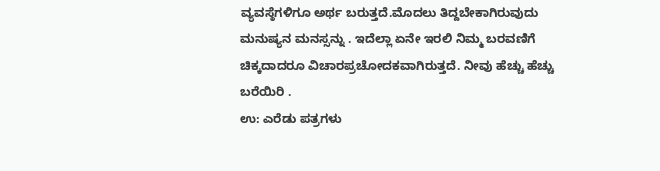ವ್ಯವಸ್ಠೆಗಳಿಗೂ ಅರ್ಥ ಬರುತ್ತದೆ.ಮೊದಲು ತಿದ್ದಬೇಕಾಗಿರುವುದು ಮನುಷ್ಯನ ಮನಸ್ಸನ್ನು . ಇದೆಲ್ಲಾ ಏನೇ ಇರಲಿ ನಿಮ್ಮ ಬರವಣಿಗೆ ಚಿಕ್ಕದಾದರೂ ವಿಚಾರಪ್ರಚೋದಕವಾಗಿರುತ್ತದೆ. ನೀವು ಹೆಚ್ಚು ಹೆಚ್ಚು ಬರೆಯಿರಿ .
ಉ: ಎರೆಡು ಪತ್ರಗಳು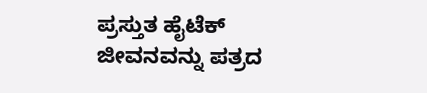ಪ್ರಸ್ತುತ ಹೈಟೆಕ್ ಜೀವನವನ್ನು ಪತ್ರದ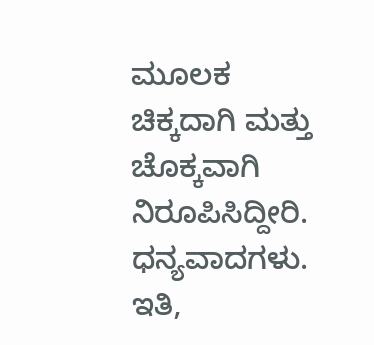ಮೂಲಕ ಚಿಕ್ಕದಾಗಿ ಮತ್ತು ಚೊಕ್ಕವಾಗಿ ನಿರೂಪಿಸಿದ್ದೀರಿ.
ಧನ್ಯವಾದಗಳು.
ಇತಿ,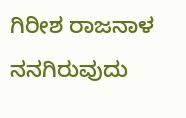ಗಿರೀಶ ರಾಜನಾಳ
ನನಗಿರುವುದು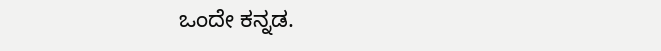ಒಂದೇ ಕನ್ನಡ.